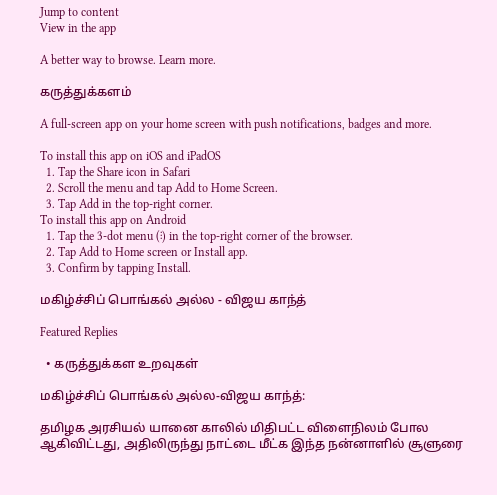Jump to content
View in the app

A better way to browse. Learn more.

கருத்துக்களம்

A full-screen app on your home screen with push notifications, badges and more.

To install this app on iOS and iPadOS
  1. Tap the Share icon in Safari
  2. Scroll the menu and tap Add to Home Screen.
  3. Tap Add in the top-right corner.
To install this app on Android
  1. Tap the 3-dot menu (⋮) in the top-right corner of the browser.
  2. Tap Add to Home screen or Install app.
  3. Confirm by tapping Install.

மகிழ்ச்சிப் பொங்கல் அல்ல - விஜய காந்த்

Featured Replies

  • கருத்துக்கள உறவுகள்

மகிழ்ச்சிப் பொங்கல் அல்ல-விஜய காந்த்:

தமிழக அரசியல் யானை காலில் மிதிபட்ட விளைநிலம் போல ஆகிவிட்டது, அதிலிருந்து நாட்டை மீட்க இந்த நன்னாளில் சூளுரை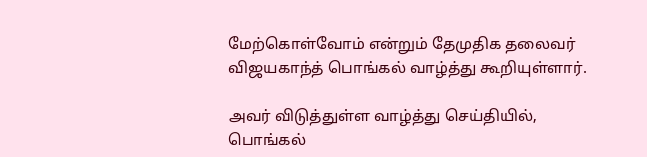மேற்கொள்வோம் என்றும் தேமுதிக தலைவர் விஜயகாந்த் பொங்கல் வாழ்த்து கூறியுள்ளார்.

அவர் விடுத்துள்ள வாழ்த்து செய்தியில், பொங்கல்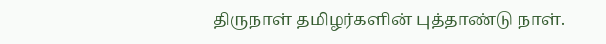திருநாள் தமிழர்களின் புத்தாண்டு நாள்.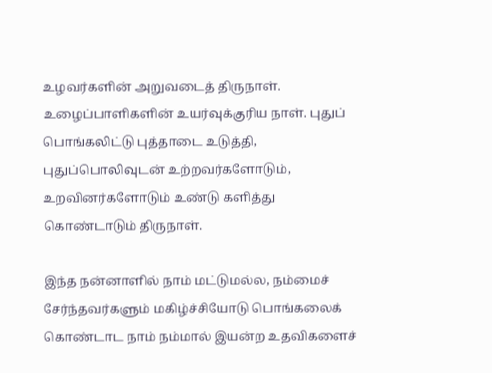உழவர்களின் அறுவடைத் திருநாள். உழைப்பாளிகளின் உயர்வுக்குரிய நாள். புதுப் பொங்கலிட்டு புத்தாடை உடுத்தி, புதுப்பொலிவுடன் உற்றவர்களோடும், உறவினர்களோடும் உண்டு களித்து கொண்டாடும் திருநாள்.

இந்த நன்னாளில் நாம் மட்டுமல்ல, நம்மைச் சேர்ந்தவர்களும் மகிழ்ச்சியோடு பொங்கலைக் கொண்டாட நாம் நம்மால் இயன்ற உதவிகளைச்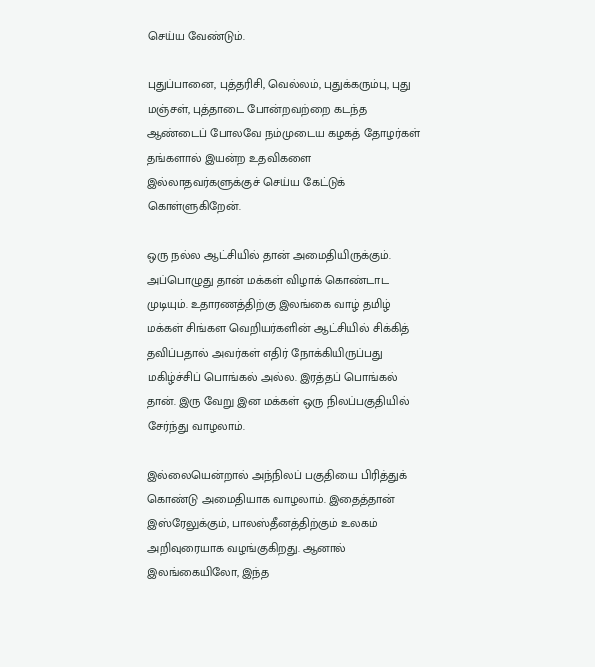செய்ய வேண்டும்.

புதுப்பானை, புத்தரிசி, வெல்லம், புதுக்கரும்பு, புது மஞ்சள், புத்தாடை போன்றவற்றை கடந்த ஆண்டைப் போலவே நம்முடைய கழகத் தோழர்கள் தங்களால் இயன்ற உதவிகளை இல்லாதவர்களுக்குச் செய்ய கேட்டுக் கொள்ளுகிறேன்.

ஒரு நல்ல ஆட்சியில் தான் அமைதியிருக்கும். அப்பொழுது தான் மக்கள் விழாக் கொண்டாட முடியும். உதாரணத்திற்கு இலங்கை வாழ் தமிழ் மக்கள் சிங்கள வெறியர்களின் ஆட்சியில் சிக்கித் தவிப்பதால் அவர்கள் எதிர் நோக்கியிருப்பது மகிழ்ச்சிப் பொங்கல் அல்ல. இரத்தப் பொங்கல் தான். இரு வேறு இன மக்கள் ஒரு நிலப்பகுதியில் சேர்ந்து வாழலாம்.

இல்லையென்றால் அந்நிலப் பகுதியை பிரித்துக் கொண்டு அமைதியாக வாழலாம். இதைத்தான் இஸ்ரேலுக்கும், பாலஸ்தீனத்திற்கும் உலகம் அறிவுரையாக வழங்குகிறது. ஆனால் இலங்கையிலோ, இந்த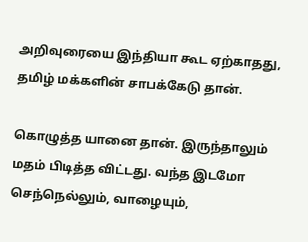அறிவுரையை இந்தியா கூட ஏற்காதது, தமிழ் மக்களின் சாபக்கேடு தான்.

கொழுத்த யானை தான். இருந்தாலும் மதம் பிடித்த விட்டது. வந்த இடமோ செந்நெல்லும், வாழையும்,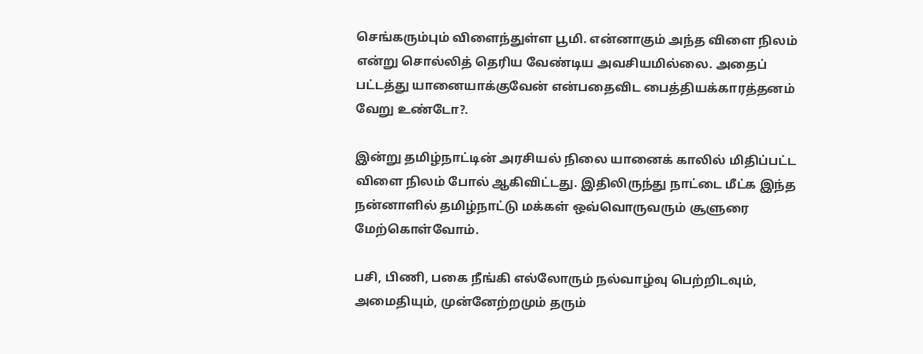செங்கரும்பும் விளைந்துள்ள பூமி. என்னாகும் அந்த விளை நிலம் என்று சொல்லித் தெரிய வேண்டிய அவசியமில்லை. அதைப் பட்டத்து யானையாக்குவேன் என்பதைவிட பைத்தியக்காரத்தனம் வேறு உண்டோ?.

இன்று தமிழ்நாட்டின் அரசியல் நிலை யானைக் காலில் மிதிப்பட்ட விளை நிலம் போல் ஆகிவிட்டது. இதிலிருந்து நாட்டை மீட்க இந்த நன்னாளில் தமிழ்நாட்டு மக்கள் ஒவ்வொருவரும் சூளுரை மேற்கொள்வோம்.

பசி, பிணி, பகை நீங்கி எல்லோரும் நல்வாழ்வு பெற்றிடவும், அமைதியும், முன்னேற்றமும் தரும்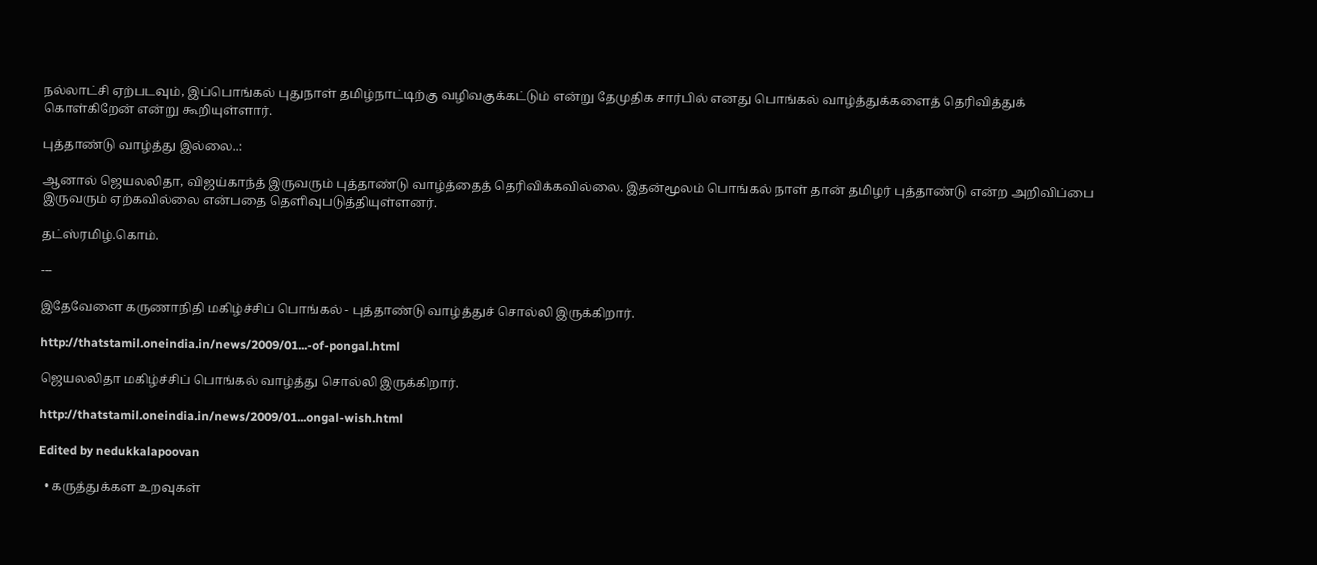நல்லாட்சி ஏற்படவும், இப்பொங்கல் புதுநாள் தமிழ்நாட்டிற்கு வழிவகுக்கட்டும் என்று தேமுதிக சார்பில் எனது பொங்கல் வாழ்த்துக்களைத் தெரிவித்துக் கொள்கிறேன் என்று கூறியுள்ளார்.

புத்தாண்டு வாழ்த்து இல்லை..:

ஆனால் ஜெயலலிதா, விஜய்காந்த் இருவரும் புத்தாண்டு வாழ்த்தைத் தெரிவிக்கவில்லை. இதன்மூலம் பொங்கல் நாள் தான் தமிழர் புத்தாண்டு என்ற அறிவிப்பை இருவரும் ஏற்கவில்லை என்பதை தெளிவுபடுத்தியுள்ளனர்.

தட்ஸ்ரமிழ்.கொம்.

---

இதேவேளை கருணாநிதி மகிழ்ச்சிப் பொங்கல் - புத்தாண்டு வாழ்த்துச் சொல்லி இருக்கிறார்.

http://thatstamil.oneindia.in/news/2009/01...-of-pongal.html

ஜெயலலிதா மகிழ்ச்சிப் பொங்கல் வாழ்த்து சொல்லி இருக்கிறார்.

http://thatstamil.oneindia.in/news/2009/01...ongal-wish.html

Edited by nedukkalapoovan

  • கருத்துக்கள உறவுகள்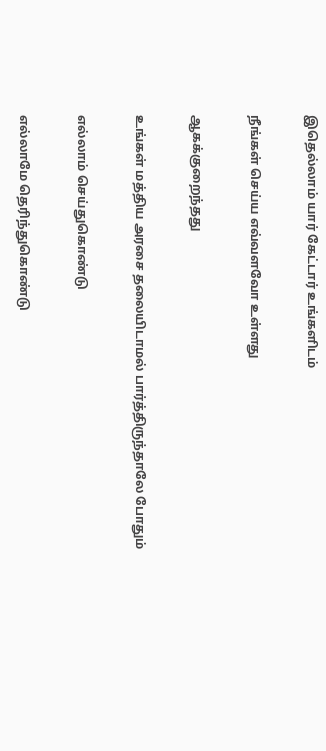இதெல்லாம் யார் கேட்டார் உங்களிடம்

நீங்கள் செய்ய எவ்வளவோ உள்ளது

ஆகக்குறைந்தது

உங்கள் மத்திய அரசை தலையிடாமல் பார்த்திருந்தாலே போதும்

எல்லாம் செய்துகொண்டு

எல்லாமே தெரிந்துகொண்டு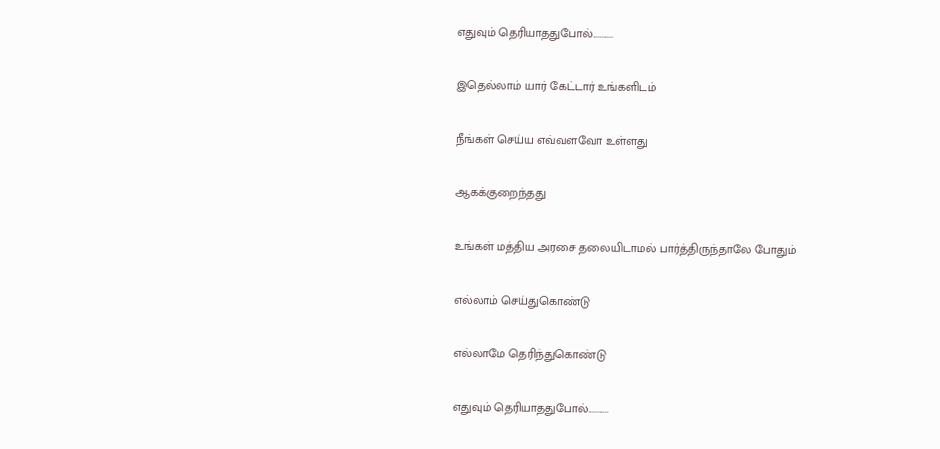எதுவும் தெரியாததுபோல்...........

இதெல்லாம் யார் கேட்டார் உங்களிடம்

நீங்கள் செய்ய எவ்வளவோ உள்ளது

ஆகக்குறைந்தது

உங்கள் மத்திய அரசை தலையிடாமல் பார்த்திருந்தாலே போதும்

எல்லாம் செய்துகொண்டு

எல்லாமே தெரிந்துகொண்டு

எதுவும் தெரியாததுபோல்...........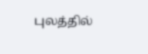புலத்தில்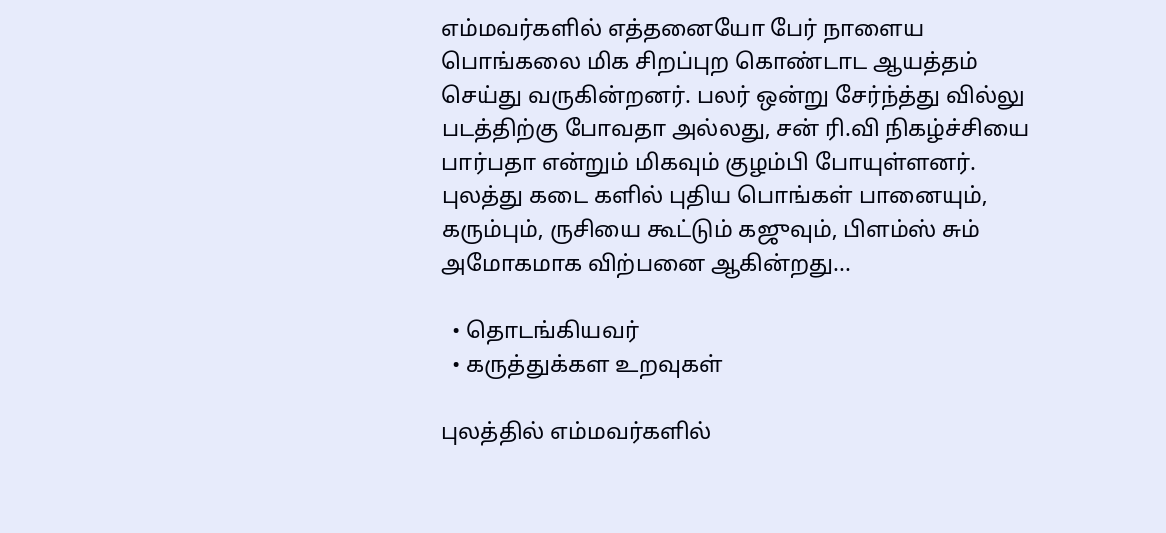எம்மவர்களில் எத்தனையோ பேர் நாளைய பொங்கலை மிக சிறப்புற கொண்டாட ஆயத்தம் செய்து வருகின்றனர். பலர் ஒன்று சேர்ந்த்து வில்லு படத்திற்கு போவதா அல்லது, சன் ரி.வி நிகழ்ச்சியை பார்பதா என்றும் மிகவும் குழம்பி போயுள்ளனர். புலத்து கடை களில் புதிய பொங்கள் பானையும், கரும்பும், ருசியை கூட்டும் கஜுவும், பிளம்ஸ் சும் அமோகமாக விற்பனை ஆகின்றது...

  • தொடங்கியவர்
  • கருத்துக்கள உறவுகள்

புலத்தில் எம்மவர்களில்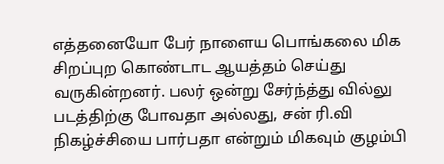எத்தனையோ பேர் நாளைய பொங்கலை மிக சிறப்புற கொண்டாட ஆயத்தம் செய்து வருகின்றனர். பலர் ஒன்று சேர்ந்த்து வில்லு படத்திற்கு போவதா அல்லது, சன் ரி.வி நிகழ்ச்சியை பார்பதா என்றும் மிகவும் குழம்பி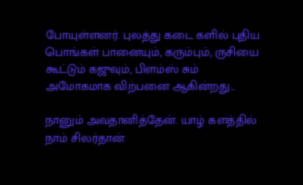போயுள்ளனர். புலத்து கடை களில் புதிய பொங்கள் பானையும், கரும்பும், ருசியை கூட்டும் கஜுவும், பிளம்ஸ் சும் அமோகமாக விற்பனை ஆகின்றது...

நானும் அவதானித்தேன். யாழ் களத்தில் நாம் சிலர்தான்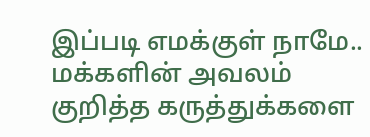இப்படி எமக்குள் நாமே.. மக்களின் அவலம் குறித்த கருத்துக்களை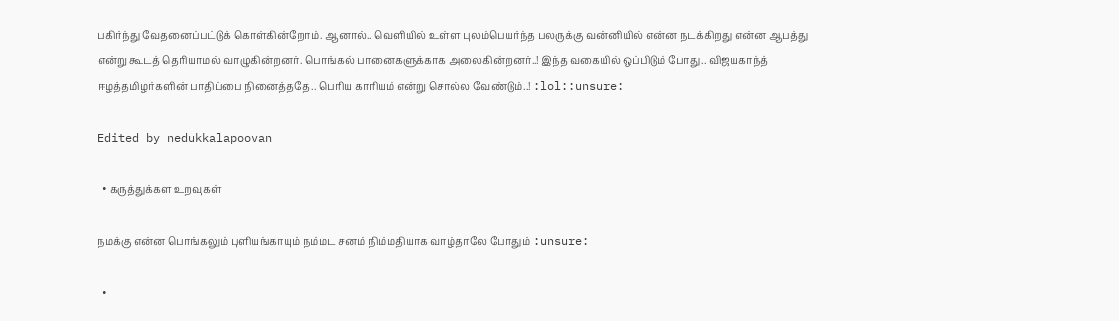பகிர்ந்து வேதனைப்பட்டுக் கொள்கின்றோம். ஆனால்.. வெளியில் உள்ள புலம்பெயர்ந்த பலருக்கு வன்னியில் என்ன நடக்கிறது என்ன ஆபத்து என்று கூடத் தெரியாமல் வாழுகின்றனர். பொங்கல் பானைகளுக்காக அலைகின்றனர்..! இந்த வகையில் ஒப்பிடும் போது.. விஜயகாந்த் ஈழத்தமிழர்களின் பாதிப்பை நினைத்ததே.. பெரிய காரியம் என்று சொல்ல வேண்டும்..! :lol::unsure:

Edited by nedukkalapoovan

  • கருத்துக்கள உறவுகள்

நமக்கு என்ன பொங்கலும் புளியங்காயும் நம்மட சனம் நிம்மதியாக வாழ்தாலே போதும் :unsure:

  •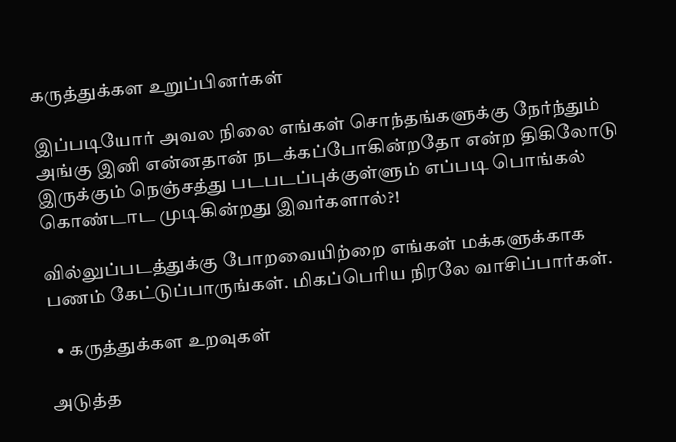கருத்துக்கள உறுப்பினர்கள்

இப்படியோர் அவல நிலை எங்கள் சொந்தங்களுக்கு நேர்ந்தும் அங்கு இனி என்னதான் நடக்கப்போகின்றதோ என்ற திகிலோடு இருக்கும் நெஞ்சத்து படபடப்புக்குள்ளும் எப்படி பொங்கல் கொண்டாட முடிகின்றது இவர்களால்?!

வில்லுப்படத்துக்கு போறவையிற்றை எங்கள் மக்களுக்காக பணம் கேட்டுப்பாருங்கள். மிகப்பெரிய நிரலே வாசிப்பார்கள்.

  • கருத்துக்கள உறவுகள்

அடுத்த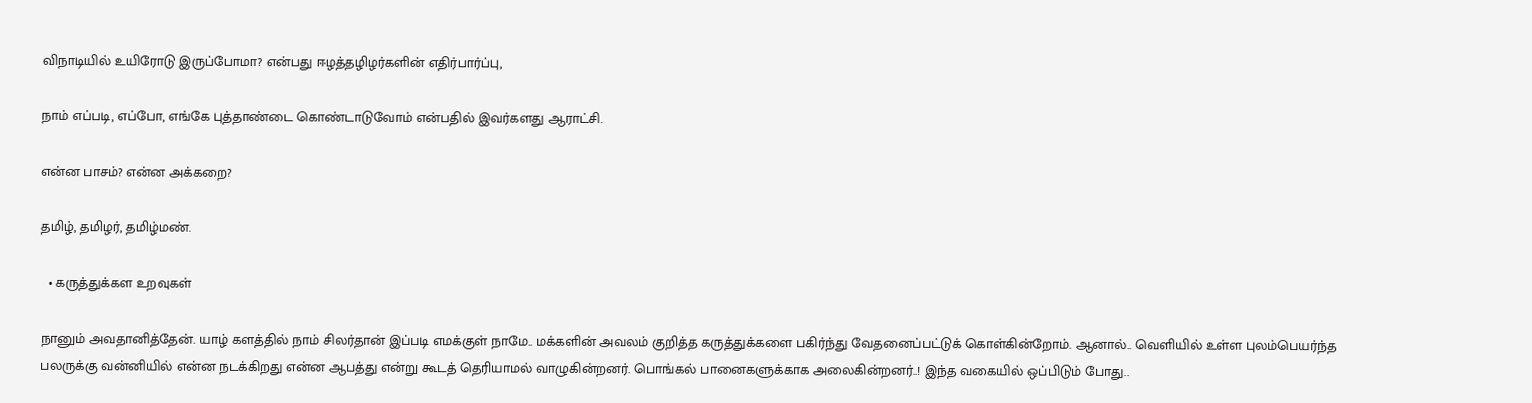விநாடியில் உயிரோடு இருப்போமா? என்பது ஈழத்தழிழர்களின் எதிர்பார்ப்பு,

நாம் எப்படி, எப்போ, எங்கே புத்தாண்டை கொண்டாடுவோம் என்பதில் இவர்களது ஆராட்சி.

என்ன பாசம்? என்ன அக்கறை?

தமிழ், தமிழர், தமிழ்மண்.

  • கருத்துக்கள உறவுகள்

நானும் அவதானித்தேன். யாழ் களத்தில் நாம் சிலர்தான் இப்படி எமக்குள் நாமே.. மக்களின் அவலம் குறித்த கருத்துக்களை பகிர்ந்து வேதனைப்பட்டுக் கொள்கின்றோம். ஆனால்.. வெளியில் உள்ள புலம்பெயர்ந்த பலருக்கு வன்னியில் என்ன நடக்கிறது என்ன ஆபத்து என்று கூடத் தெரியாமல் வாழுகின்றனர். பொங்கல் பானைகளுக்காக அலைகின்றனர்..! இந்த வகையில் ஒப்பிடும் போது..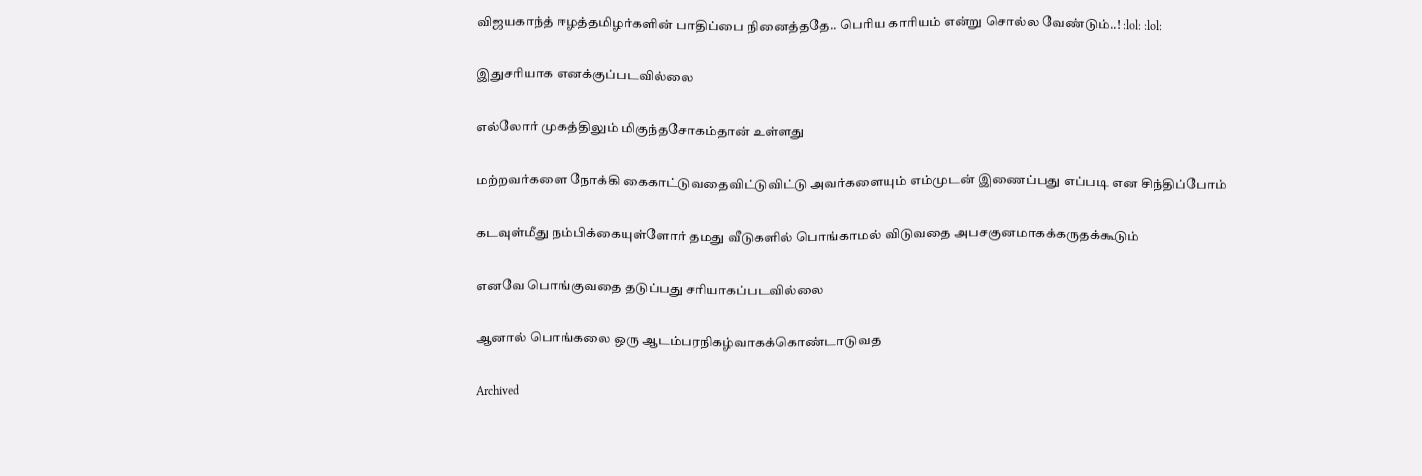விஜயகாந்த் ஈழத்தமிழர்களின் பாதிப்பை நினைத்ததே.. பெரிய காரியம் என்று சொல்ல வேண்டும்..! :lol: :lol:

இதுசரியாக எனக்குப்படவில்லை

எல்லோர் முகத்திலும் மிகுந்தசோகம்தான் உள்ளது

மற்றவர்களை நோக்கி கைகாட்டுவதைவிட்டுவிட்டு அவர்களையும் எம்முடன் இணைப்பது எப்படி என சிந்திப்போம்

கடவுள்மீது நம்பிக்கையுள்ளோர் தமது வீடுகளில் பொங்காமல் விடுவதை அபசகுனமாகக்கருதக்கூடும்

எனவே பொங்குவதை தடுப்பது சரியாகப்படவில்லை

ஆனால் பொங்கலை ஒரு ஆடம்பரநிகழ்வாகக்கொண்டாடுவத

Archived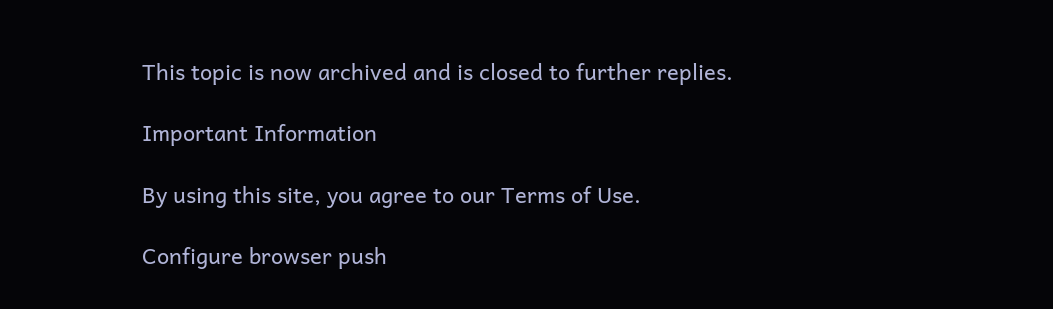This topic is now archived and is closed to further replies.

Important Information

By using this site, you agree to our Terms of Use.

Configure browser push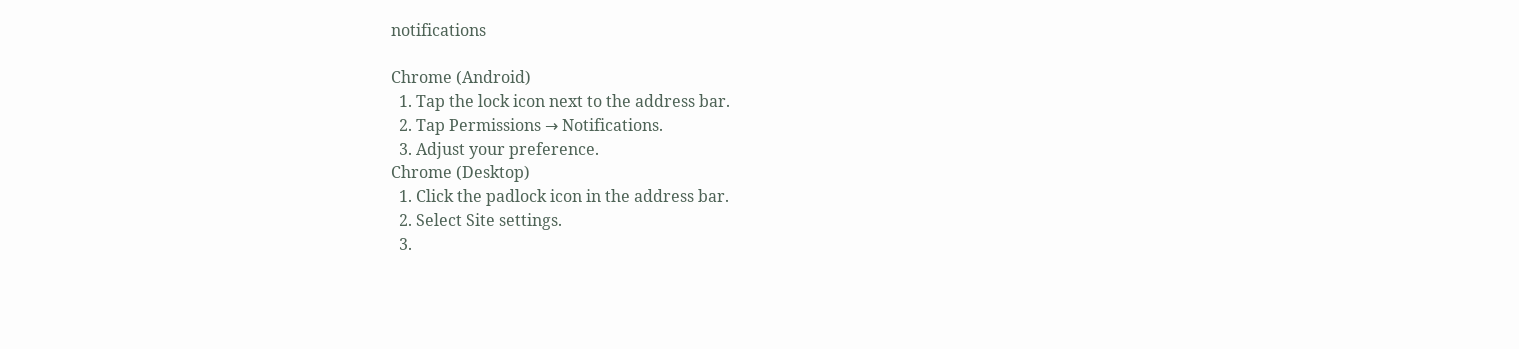notifications

Chrome (Android)
  1. Tap the lock icon next to the address bar.
  2. Tap Permissions → Notifications.
  3. Adjust your preference.
Chrome (Desktop)
  1. Click the padlock icon in the address bar.
  2. Select Site settings.
  3.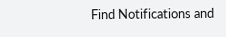Find Notifications and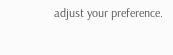adjust your preference.